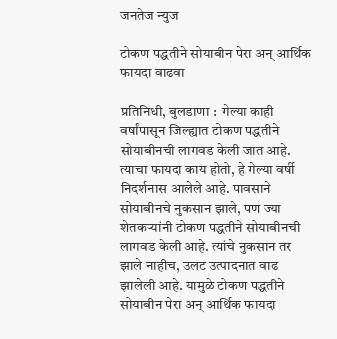जनतेज न्युज

टोकण पद्धतीने सोयाबीन पेरा अन् आर्थिक फायदा वाढवा

प्रतिनिधी, बुलडाणा :  गेल्या काही वर्षांपासून जिल्ह्यात टोकण पद्धतीने सोयाबीनची लागवड केली जात आहे. त्याचा फायदा काय होतो, हे गेल्या वर्षी निदर्शनास आलेले आहे. पावसाने सोयाबीनचे नुकसान झाले, पण ज्या शेतकऱ्यांनी टोकण पद्धतीने सोयाबीनची लागवड केली आहे. त्यांचे नुकसान तर झाले नाहीच, उलट उत्पादनात वाढ झालेली आहे. यामुळे टोकण पद्धतीने सोयाबीन पेरा अन् आर्थिक फायदा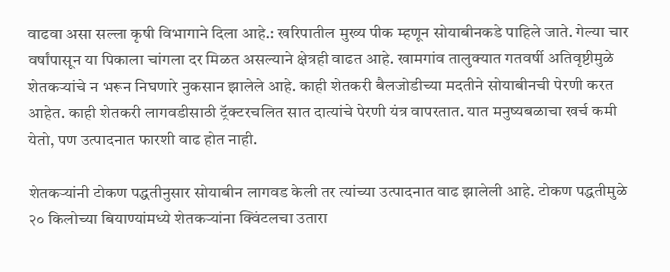वाढवा असा सल्ला कृषी विभागाने दिला आहे.: खरिपातील मुख्य पीक म्हणून सोयाबीनकडे पाहिले जाते. गेल्या चार वर्षांपासून या पिकाला चांगला दर मिळत असल्याने क्षेत्रही वाढत आहे. खामगांव तालुक्यात गतवर्षी अतिवृष्टीमुळे शेतकऱ्यांचे न भरून निघणारे नुकसान झालेले आहे. काही शेतकरी बैलजोडीच्या मदतीने सोयाबीनची पेरणी करत आहेत. काही शेतकरी लागवडीसाठी ट्रॅक्टरचलित सात दात्यांचे पेरणी यंत्र वापरतात. यात मनुष्यबळाचा खर्च कमी येतो, पण उत्पादनात फारशी वाढ होत नाही.

शेतकऱ्यांनी टोकण पद्धतीनुसार सोयाबीन लागवड केली तर त्यांच्या उत्पादनात वाढ झालेली आहे. टोकण पद्धतीमुळे २० किलोच्या बियाण्यांमध्ये शेतकऱ्यांना क्विंटलचा उतारा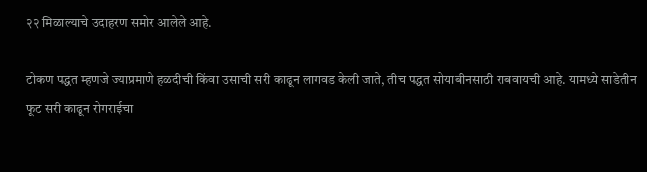२२ मिळाल्याचे उदाहरण समोर आलेले आहे.

टोकण पद्धत म्हणजे ज्याप्रमाणे हळदीची किंवा उसाची सरी काढून लागवड केली जाते, तीच पद्धत सोयाबीनसाठी राबवायची आहे. यामध्ये साडेतीन फूट सरी काढून रोगराईचा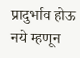प्रादुर्भाव होऊ नये म्हणून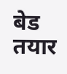बेड तयार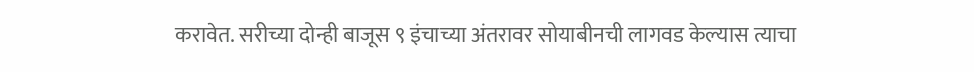करावेत. सरीच्या दोन्ही बाजूस ९ इंचाच्या अंतरावर सोयाबीनची लागवड केल्यास त्याचा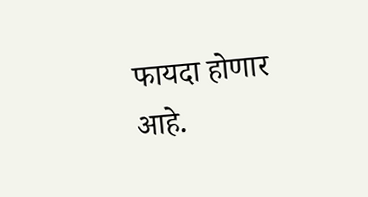फायदा होणार आहे.